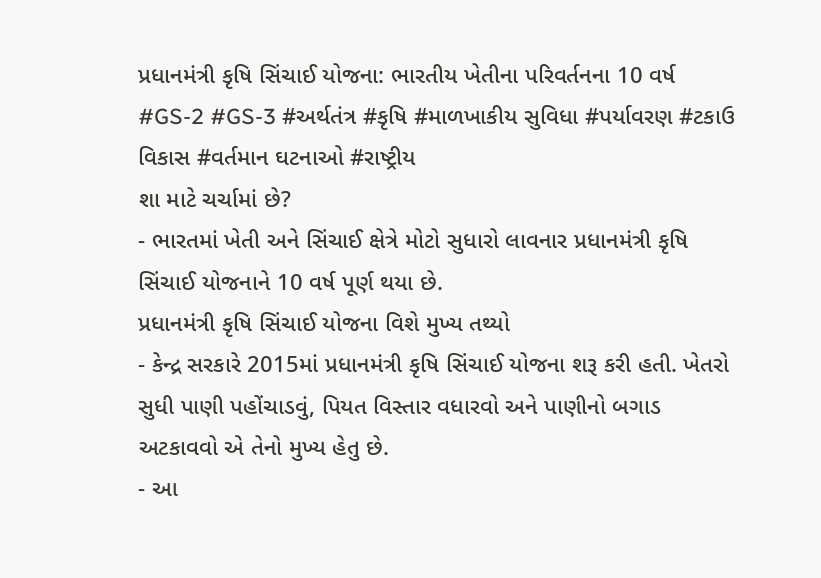પ્રધાનમંત્રી કૃષિ સિંચાઈ યોજના: ભારતીય ખેતીના પરિવર્તનના 10 વર્ષ
#GS-2 #GS-3 #અર્થતંત્ર #કૃષિ #માળખાકીય સુવિધા #પર્યાવરણ #ટકાઉ વિકાસ #વર્તમાન ઘટનાઓ #રાષ્ટ્રીય
શા માટે ચર્ચામાં છે?
- ભારતમાં ખેતી અને સિંચાઈ ક્ષેત્રે મોટો સુધારો લાવનાર પ્રધાનમંત્રી કૃષિ સિંચાઈ યોજનાને 10 વર્ષ પૂર્ણ થયા છે.
પ્રધાનમંત્રી કૃષિ સિંચાઈ યોજના વિશે મુખ્ય તથ્યો
- કેન્દ્ર સરકારે 2015માં પ્રધાનમંત્રી કૃષિ સિંચાઈ યોજના શરૂ કરી હતી. ખેતરો સુધી પાણી પહોંચાડવું, પિયત વિસ્તાર વધારવો અને પાણીનો બગાડ અટકાવવો એ તેનો મુખ્ય હેતુ છે.
- આ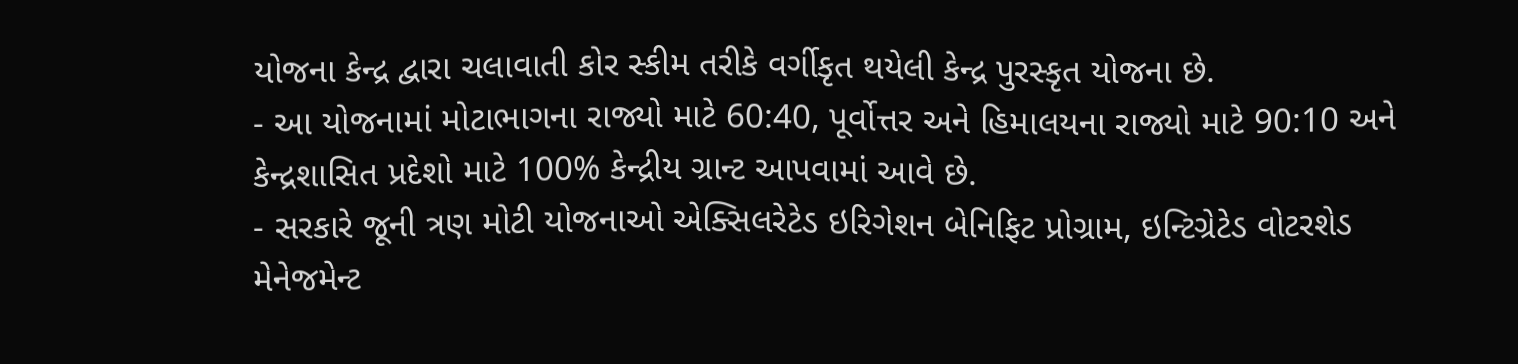યોજના કેન્દ્ર દ્વારા ચલાવાતી કોર સ્કીમ તરીકે વર્ગીકૃત થયેલી કેન્દ્ર પુરસ્કૃત યોજના છે.
- આ યોજનામાં મોટાભાગના રાજ્યો માટે 60:40, પૂર્વોત્તર અને હિમાલયના રાજ્યો માટે 90:10 અને કેન્દ્રશાસિત પ્રદેશો માટે 100% કેન્દ્રીય ગ્રાન્ટ આપવામાં આવે છે.
- સરકારે જૂની ત્રણ મોટી યોજનાઓ એક્સિલરેટેડ ઇરિગેશન બેનિફિટ પ્રોગ્રામ, ઇન્ટિગ્રેટેડ વોટરશેડ મેનેજમેન્ટ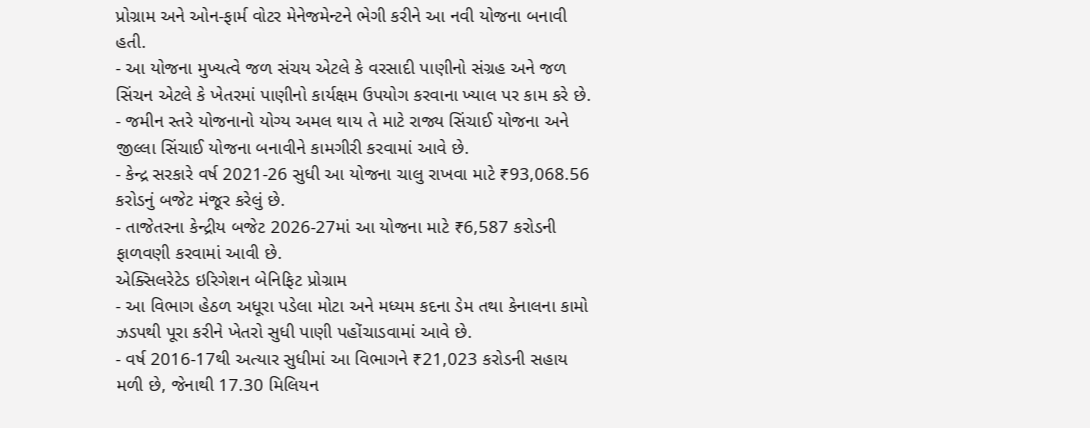પ્રોગ્રામ અને ઓન-ફાર્મ વોટર મેનેજમેન્ટને ભેગી કરીને આ નવી યોજના બનાવી હતી.
- આ યોજના મુખ્યત્વે જળ સંચય એટલે કે વરસાદી પાણીનો સંગ્રહ અને જળ સિંચન એટલે કે ખેતરમાં પાણીનો કાર્યક્ષમ ઉપયોગ કરવાના ખ્યાલ પર કામ કરે છે.
- જમીન સ્તરે યોજનાનો યોગ્ય અમલ થાય તે માટે રાજ્ય સિંચાઈ યોજના અને જીલ્લા સિંચાઈ યોજના બનાવીને કામગીરી કરવામાં આવે છે.
- કેન્દ્ર સરકારે વર્ષ 2021-26 સુધી આ યોજના ચાલુ રાખવા માટે ₹93,068.56 કરોડનું બજેટ મંજૂર કરેલું છે.
- તાજેતરના કેન્દ્રીય બજેટ 2026-27માં આ યોજના માટે ₹6,587 કરોડની ફાળવણી કરવામાં આવી છે.
એક્સિલરેટેડ ઇરિગેશન બેનિફિટ પ્રોગ્રામ
- આ વિભાગ હેઠળ અધૂરા પડેલા મોટા અને મધ્યમ કદના ડેમ તથા કેનાલના કામો ઝડપથી પૂરા કરીને ખેતરો સુધી પાણી પહોંચાડવામાં આવે છે.
- વર્ષ 2016-17થી અત્યાર સુધીમાં આ વિભાગને ₹21,023 કરોડની સહાય મળી છે, જેનાથી 17.30 મિલિયન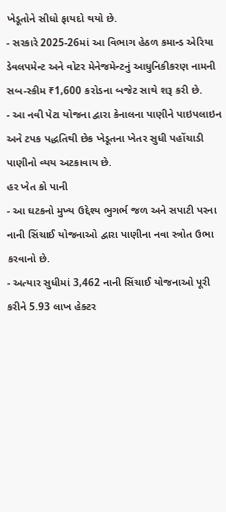ખેડૂતોને સીધો ફાયદો થયો છે.
- સરકારે 2025-26માં આ વિભાગ હેઠળ કમાન્ડ એરિયા ડેવલપમેન્ટ અને વોટર મેનેજમેન્ટનું આધુનિકીકરણ નામની સબ-સ્કીમ ₹1,600 કરોડના બજેટ સાથે શરૂ કરી છે.
- આ નવી પેટા યોજના દ્વારા કેનાલના પાણીને પાઇપલાઇન અને ટપક પદ્ધતિથી છેક ખેડૂતના ખેતર સુધી પહોંચાડી પાણીનો વ્યય અટકાવાય છે.
હર ખેત કો પાની
- આ ઘટકનો મુખ્ય ઉદ્દેશ્ય ભુગર્ભ જળ અને સપાટી પરના નાની સિંચાઈ યોજનાઓ દ્વારા પાણીના નવા સ્ત્રોત ઉભા કરવાનો છે.
- અત્યાર સુધીમાં 3,462 નાની સિંચાઈ યોજનાઓ પૂરી કરીને 5.93 લાખ હેક્ટર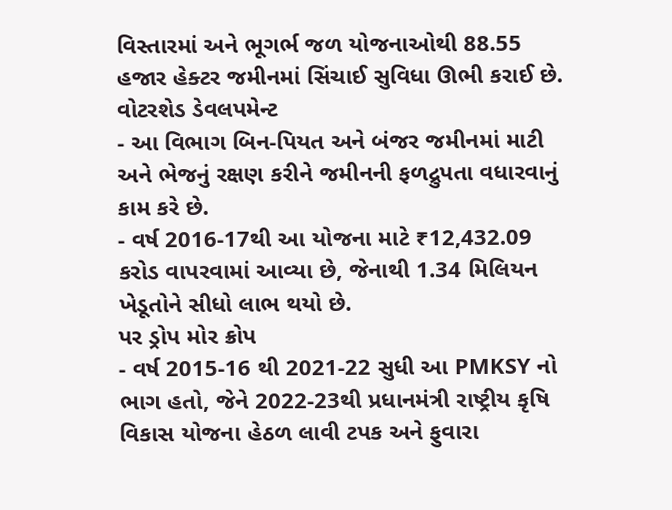વિસ્તારમાં અને ભૂગર્ભ જળ યોજનાઓથી 88.55 હજાર હેક્ટર જમીનમાં સિંચાઈ સુવિધા ઊભી કરાઈ છે.
વોટરશેડ ડેવલપમેન્ટ
- આ વિભાગ બિન-પિયત અને બંજર જમીનમાં માટી અને ભેજનું રક્ષણ કરીને જમીનની ફળદ્રુપતા વધારવાનું કામ કરે છે.
- વર્ષ 2016-17થી આ યોજના માટે ₹12,432.09 કરોડ વાપરવામાં આવ્યા છે, જેનાથી 1.34 મિલિયન ખેડૂતોને સીધો લાભ થયો છે.
પર ડ્રોપ મોર ક્રોપ
- વર્ષ 2015-16 થી 2021-22 સુધી આ PMKSY નો ભાગ હતો, જેને 2022-23થી પ્રધાનમંત્રી રાષ્ટ્રીય કૃષિ વિકાસ યોજના હેઠળ લાવી ટપક અને ફુવારા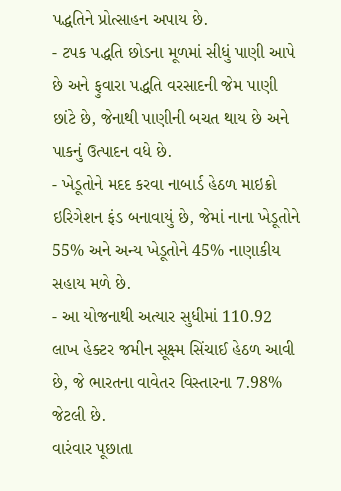પદ્ધતિને પ્રોત્સાહન અપાય છે.
- ટપક પદ્ધતિ છોડના મૂળમાં સીધું પાણી આપે છે અને ફુવારા પદ્ધતિ વરસાદની જેમ પાણી છાંટે છે, જેનાથી પાણીની બચત થાય છે અને પાકનું ઉત્પાદન વધે છે.
- ખેડૂતોને મદદ કરવા નાબાર્ડ હેઠળ માઇક્રો ઇરિગેશન ફંડ બનાવાયું છે, જેમાં નાના ખેડૂતોને 55% અને અન્ય ખેડૂતોને 45% નાણાકીય સહાય મળે છે.
- આ યોજનાથી અત્યાર સુધીમાં 110.92 લાખ હેક્ટર જમીન સૂક્ષ્મ સિંચાઈ હેઠળ આવી છે, જે ભારતના વાવેતર વિસ્તારના 7.98% જેટલી છે.
વારંવાર પૂછાતા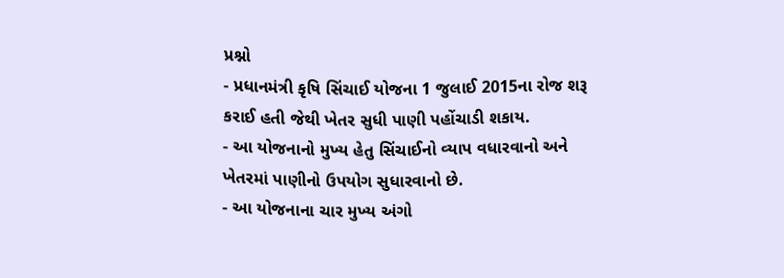પ્રશ્નો
- પ્રધાનમંત્રી કૃષિ સિંચાઈ યોજના 1 જુલાઈ 2015ના રોજ શરૂ કરાઈ હતી જેથી ખેતર સુધી પાણી પહોંચાડી શકાય.
- આ યોજનાનો મુખ્ય હેતુ સિંચાઈનો વ્યાપ વધારવાનો અને ખેતરમાં પાણીનો ઉપયોગ સુધારવાનો છે.
- આ યોજનાના ચાર મુખ્ય અંગો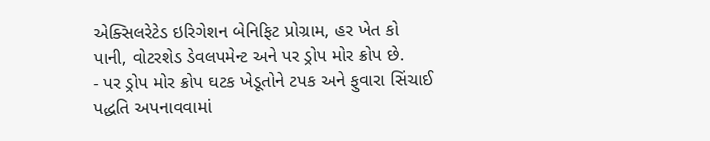એક્સિલરેટેડ ઇરિગેશન બેનિફિટ પ્રોગ્રામ, હર ખેત કો પાની, વોટરશેડ ડેવલપમેન્ટ અને પર ડ્રોપ મોર ક્રોપ છે.
- પર ડ્રોપ મોર ક્રોપ ઘટક ખેડૂતોને ટપક અને ફુવારા સિંચાઈ પદ્ધતિ અપનાવવામાં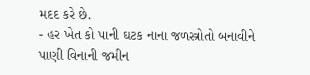મદદ કરે છે.
- હર ખેત કો પાની ઘટક નાના જળસ્ત્રોતો બનાવીને પાણી વિનાની જમીન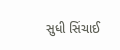સુધી સિંચાઈ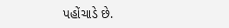પહોંચાડે છે.